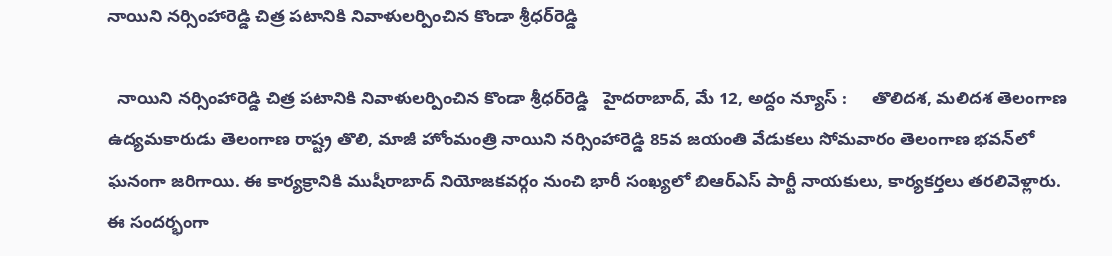నాయిని న‌ర్సింహారెడ్డి చిత్ర ప‌టానికి నివాళుల‌ర్పించిన కొండా శ్రీధ‌ర్‌రెడ్డి

  నాయిని న‌ర్సింహారెడ్డి చిత్ర ప‌టానికి నివాళుల‌ర్పించిన కొండా శ్రీధ‌ర్‌రెడ్డి   హైదరాబాద్, మే 12, అద్దం న్యూస్ :     తొలిద‌శ‌, మ‌లిద‌శ తెలంగాణ ఉద్య‌మ‌కారుడు తెలంగాణ రాష్ట్ర తొలి, మాజీ హోంమంత్రి నాయిని న‌ర్సింహారెడ్డి 85వ జ‌యంతి వేడుక‌లు సోమ‌వారం తెలంగాణ భ‌వ‌న్‌లో ఘ‌నంగా జ‌రిగాయి. ఈ కార్య‌క్రానికి ముషీరాబాద్ నియోజ‌క‌వ‌ర్గం నుంచి భారీ సంఖ్య‌లో బిఆర్ఎస్ పార్టీ నాయ‌కులు, కార్య‌క‌ర్త‌లు త‌ర‌లివెళ్లారు. ఈ సంద‌ర్భంగా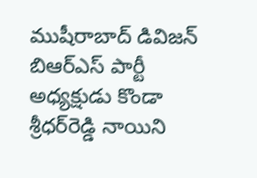ముషీరాబాద్ డివిజ‌న్ బిఆర్ఎస్ పార్టీ అధ్య‌క్షుడు కొండా శ్రీధ‌ర్‌రెడ్డి నాయిని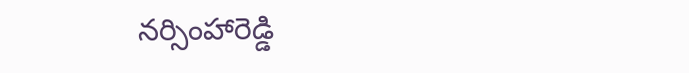న‌ర్సింహారెడ్డి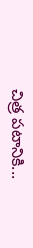చిత్ర ప‌టానికి...